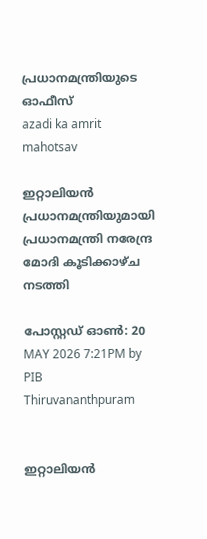പ്രധാനമന്ത്രിയുടെ ഓഫീസ്‌
azadi ka amrit mahotsav

ഇറ്റാലിയൻ പ്രധാനമന്ത്രിയുമായി പ്രധാനമന്ത്രി നരേന്ദ്ര മോദി കൂടിക്കാഴ്ച നടത്തി

പോസ്റ്റഡ് ഓണ്‍: 20 MAY 2026 7:21PM by PIB Thiruvananthpuram


ഇറ്റാലിയൻ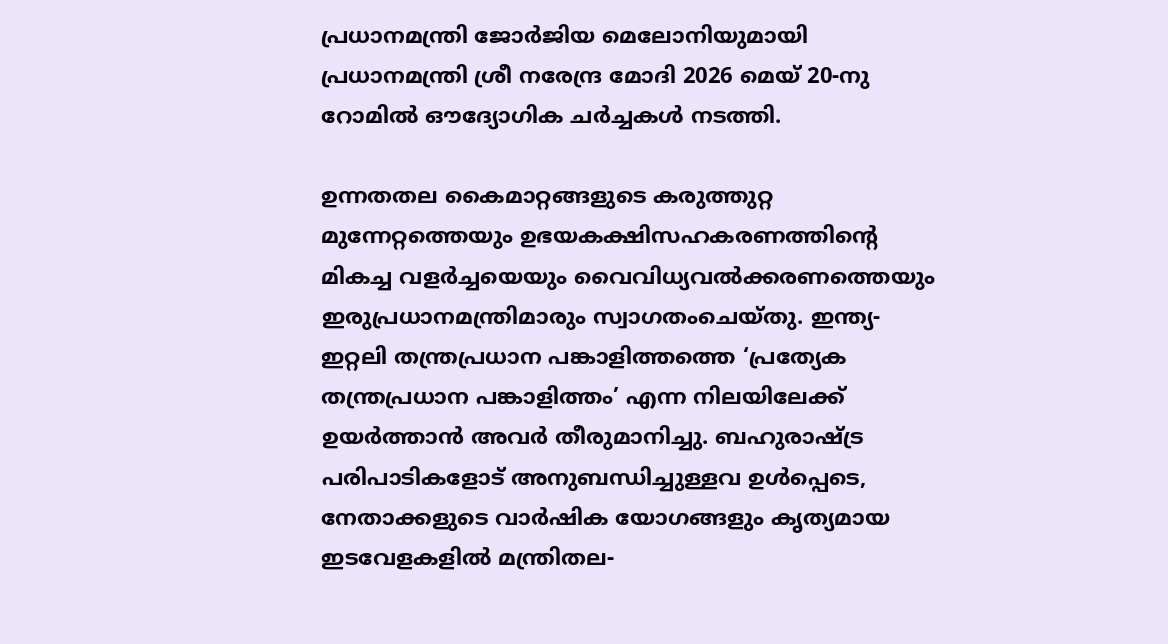പ്രധാനമന്ത്രി ജോർജിയ മെലോനിയുമായി പ്രധാനമന്ത്രി ശ്രീ നരേന്ദ്ര മോദി 2026 മെയ് 20-നു റോമിൽ ഔദ്യോഗിക ചർച്ചകൾ നടത്തി.

ഉന്നതതല കൈമാറ്റങ്ങളുടെ കരുത്തുറ്റ മുന്നേറ്റത്തെയും ഉഭയകക്ഷിസഹകരണത്തിന്റെ മികച്ച വളർച്ചയെയും വൈവിധ്യവൽക്കരണത്തെയും ഇരുപ്രധാനമന്ത്രിമാരും സ്വാഗതംചെയ്തു. ഇന്ത്യ-ഇറ്റലി തന്ത്രപ്രധാന പങ്കാളിത്തത്തെ ‘പ്രത്യേക തന്ത്രപ്രധാന പങ്കാളിത്തം’ എന്ന നിലയിലേക്ക് ഉയർത്താൻ അവർ തീരുമാനിച്ചു. ബഹുരാഷ്ട്ര പരിപാടികളോട് അനുബന്ധിച്ചുള്ളവ ഉൾപ്പെടെ, നേതാക്കളുടെ വാർഷിക യോഗങ്ങളും കൃത്യമായ ഇടവേളകളിൽ മന്ത്രിതല-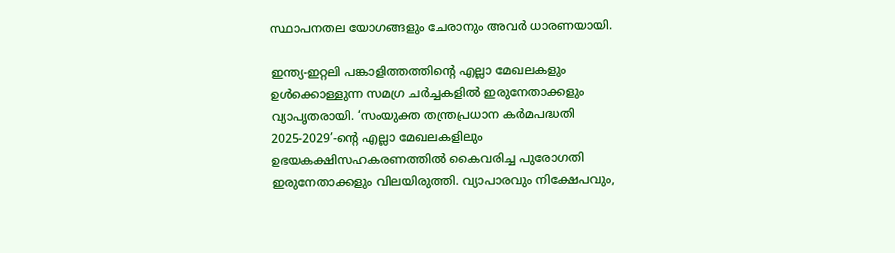സ്ഥാപനതല യോഗങ്ങളും ചേരാനും അവർ ധാരണയായി.

ഇന്ത്യ-ഇറ്റലി പങ്കാളിത്തത്തിന്റെ എല്ലാ മേഖലകളും ഉൾക്കൊള്ളുന്ന സമഗ്ര ചർച്ചകളിൽ ഇരുനേതാക്കളും വ്യാപൃതരായി. ‘സംയുക്ത തന്ത്രപ്രധാന കർമപദ്ധതി 2025-2029’-ന്റെ എല്ലാ മേഖലകളിലും ഉഭയകക്ഷിസഹകരണത്തിൽ കൈവരിച്ച പുരോഗതി ഇരുനേതാക്കളും വിലയിരുത്തി. വ്യാപാരവും നിക്ഷേപവും,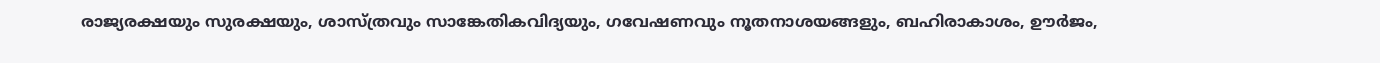രാജ്യരക്ഷയും സുരക്ഷയും, ശാസ്ത്രവും സാങ്കേതികവിദ്യയും, ഗവേഷണവും നൂതനാശയങ്ങളും, ബഹിരാകാശം, ഊർജം,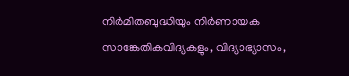നിർമിതബുദ്ധിയും നിർണായക സാങ്കേതികവിദ്യകളും, വിദ്യാഭ്യാസം,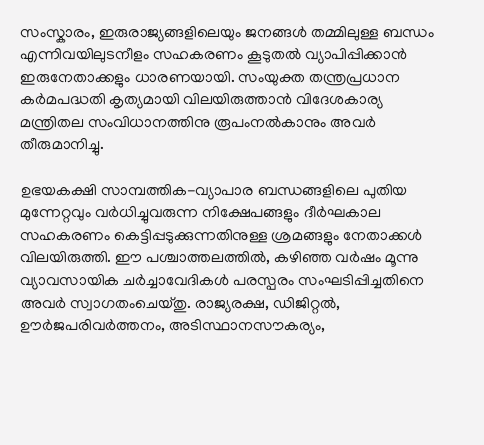സംസ്കാരം, ഇരുരാജ്യങ്ങളിലെയും ജനങ്ങൾ തമ്മിലുള്ള ബന്ധം എന്നിവയിലുടനീളം സഹകരണം കൂടുതൽ വ്യാപിപ്പിക്കാൻ ഇരുനേതാക്കളും ധാരണയായി. സംയുക്ത തന്ത്രപ്രധാന കർമപദ്ധതി കൃത്യമായി വിലയിരുത്താൻ വിദേശകാര്യ മന്ത്രിതല സംവിധാനത്തിനു രൂപംനൽകാനും അവർ തീരുമാനിച്ചു.

ഉഭയകക്ഷി സാമ്പത്തിക-വ്യാപാര ബന്ധങ്ങളിലെ പുതിയ മുന്നേറ്റവും വർധിച്ചുവരുന്ന നിക്ഷേപങ്ങളും ദീർഘകാല സഹകരണം കെട്ടിപ്പടുക്കുന്നതിനുള്ള ശ്രമങ്ങളും നേതാക്കൾ വിലയിരുത്തി. ഈ പശ്ചാത്തലത്തിൽ, കഴിഞ്ഞ വർഷം മൂന്നു വ്യാവസായിക ചർച്ചാവേദികൾ പരസ്പരം സംഘടിപ്പിച്ചതിനെ അവർ സ്വാഗതംചെയ്തു. രാജ്യരക്ഷ, ഡിജിറ്റൽ, ഊർജപരിവർത്തനം, അടിസ്ഥാനസൗകര്യം,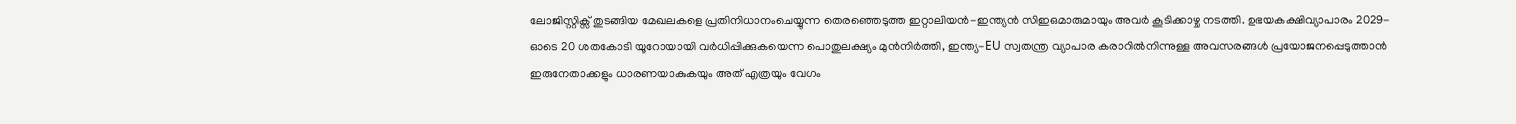ലോജിസ്റ്റിക്സ് തുടങ്ങിയ മേഖലകളെ പ്രതിനിധാനംചെയ്യുന്ന തെരഞ്ഞെടുത്ത ഇറ്റാലിയൻ-ഇന്ത്യൻ സിഇഒമാരുമായും അവർ കൂടിക്കാഴ്ച നടത്തി. ഉഭയകക്ഷിവ്യാപാരം 2029-ഓടെ 20 ശതകോടി യൂറോയായി വർധിപ്പിക്കുകയെന്ന പൊതുലക്ഷ്യം മുൻനിർത്തി, ഇന്ത്യ-EU സ്വതന്ത്ര വ്യാപാര കരാറിൽനിന്നുള്ള അവസരങ്ങൾ പ്രയോജനപ്പെടുത്താൻ ഇരുനേതാക്കളും ധാരണയാകുകയും അത് എത്രയും വേഗം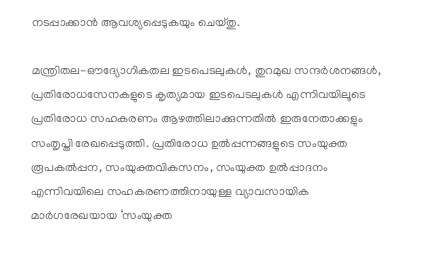നടപ്പാക്കാൻ ആവശ്യപ്പെടുകയും ചെയ്തു.

മന്ത്രിതല-ഔദ്യോഗികതല ഇടപെടലുകൾ, തുറമുഖ സന്ദർശനങ്ങൾ, പ്രതിരോധസേനകളുടെ കൃത്യമായ ഇടപെടലുകൾ എന്നിവയിലൂടെ പ്രതിരോധ സഹകരണം ആഴത്തിലാക്കുന്നതിൽ ഇരുനേതാക്കളും സംതൃപ്തി രേഖപ്പെടുത്തി. പ്രതിരോധ ഉൽപ്പന്നങ്ങളുടെ സംയുക്ത രൂപകൽപ്പന, സംയുക്തവികസനം, സംയുക്ത ഉൽപ്പാദനം എന്നിവയിലെ സഹകരണത്തിനായുള്ള വ്യാവസായിക മാർഗരേഖയായ ‘സംയുക്ത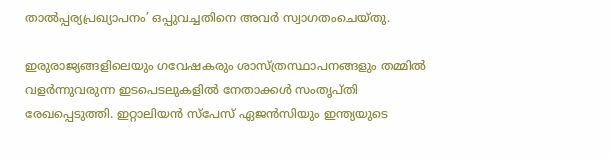താൽപ്പര്യപ്രഖ്യാപനം’ ഒപ്പുവച്ചതിനെ അവർ സ്വാഗതംചെയ്തു.

ഇരുരാജ്യങ്ങളിലെയും ഗവേഷകരും ശാസ്ത്രസ്ഥാപനങ്ങളും തമ്മിൽ വളർന്നുവരുന്ന ഇടപെടലുകളിൽ നേതാക്കൾ സംതൃപ്തി രേഖപ്പെടുത്തി. ഇറ്റാലിയൻ സ്പേസ് ഏജൻസിയും ഇന്ത്യയുടെ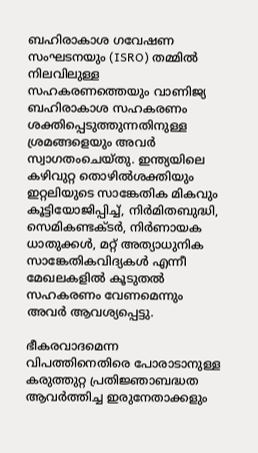ബഹിരാകാശ ഗവേഷണ സംഘടനയും (ISRO) തമ്മിൽ നിലവിലുള്ള സഹകരണത്തെയും വാണിജ്യ ബഹിരാകാശ സഹകരണം ശക്തിപ്പെടുത്തുന്നതിനുള്ള ശ്രമങ്ങളെയും അവർ സ്വാഗതംചെയ്തു. ഇന്ത്യയിലെ കഴിവുറ്റ തൊഴിൽശക്തിയും ഇറ്റലിയുടെ സാങ്കേതിക മികവും കൂട്ടിയോജിപ്പിച്ച്, നിർമിതബുദ്ധി, സെമികണ്ടക്ടർ, നിർണായക ധാതുക്കൾ, മറ്റ് അത്യാധുനിക സാങ്കേതികവിദ്യകൾ എന്നീ മേഖലകളിൽ കൂടുതൽ സഹകരണം വേണമെന്നും അവർ ആവശ്യപ്പെട്ടു.

ഭീകരവാദമെന്ന വിപത്തിനെതിരെ പോരാടാനുള്ള കരുത്തുറ്റ പ്രതിജ്ഞാബദ്ധത ആവർത്തിച്ച ഇരുനേതാക്കളും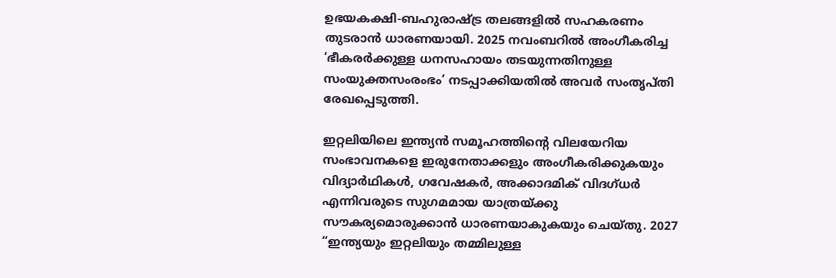ഉഭയകക്ഷി-ബഹുരാഷ്ട്ര തലങ്ങളിൽ സഹകരണം തുടരാൻ ധാരണയായി. 2025 നവംബറിൽ അംഗീകരിച്ച ‘ഭീകരർക്കുള്ള ധനസഹായം തടയുന്നതിനുള്ള സംയുക്തസംരംഭം’ നടപ്പാക്കിയതിൽ അവർ സംതൃപ്തി രേഖപ്പെടുത്തി.

ഇറ്റലിയിലെ ഇന്ത്യൻ സമൂഹത്തിന്റെ വിലയേറിയ സംഭാവനകളെ ഇരുനേതാക്കളും അംഗീകരിക്കുകയും വിദ്യാർഥികൾ, ഗവേഷകർ, അക്കാദമിക് വിദഗ്ധർ എന്നിവരുടെ സുഗമമായ യാത്രയ്ക്കു സൗകര്യമൊരുക്കാൻ ധാരണയാകുകയും ചെയ്തു. 2027 “ഇന്ത്യയും ഇറ്റലിയും തമ്മിലുള്ള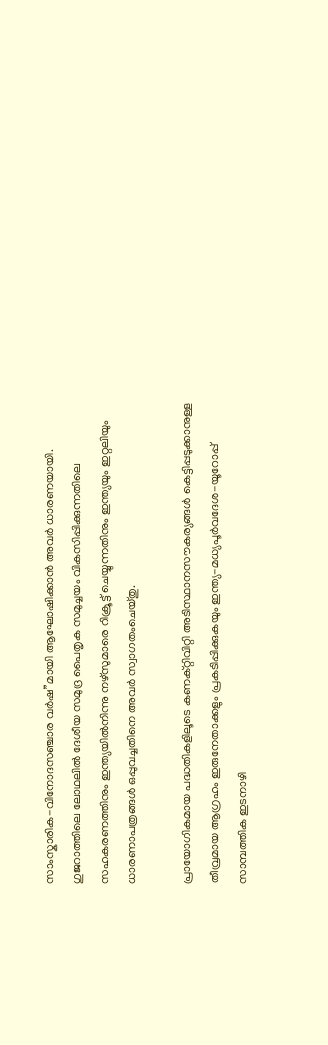സാംസ്കാരിക-വിനോദസഞ്ചാര വർഷ”മായി ആഘോഷിക്കാൻ അവർ ധാരണയായി. ഗുജറാത്തിലെ ലോഥലിൽ ദേശീയ സമുദ്ര പൈതൃക സമുച്ചയം വികസിപ്പിക്കുന്നതിലെ സഹകരണത്തിനും ഇന്ത്യയിൽനിന്നു നഴ്സുമാരെ റിക്രൂട്ട് ചെയ്യുന്നതിനും ഇന്ത്യയും ഇറ്റലിയും ധാരണാപത്രങ്ങൾ ഒപ്പുവച്ചതിനെ അവർ സ്വാഗതംചെയ്തു.

പ്രായോഗികമായ പദ്ധതികളിലൂടെ കണക്റ്റിവിറ്റി അടിസ്ഥാനസൗകര്യങ്ങൾ കെട്ടിപ്പടുക്കാനുള്ള തീവ്രമായ ആഗ്രഹം ഇരുനേതാക്കളും പ്രകടിപ്പിക്കുകയും ഇന്ത്യ-മധ്യപൂർവദേശ-യൂറോപ്പ് സാമ്പത്തിക ഇടനാഴി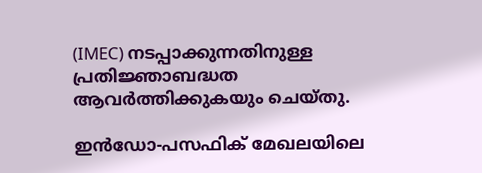(IMEC) നടപ്പാക്കുന്നതിനുള്ള പ്രതിജ്ഞാബദ്ധത ആവർത്തിക്കുകയും ചെയ്തു.

ഇൻഡോ-പസഫിക് മേഖലയിലെ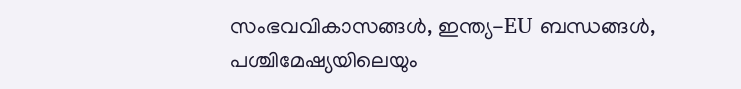സംഭവവികാസങ്ങൾ, ഇന്ത്യ-EU ബന്ധങ്ങൾ, പശ്ചിമേഷ്യയിലെയും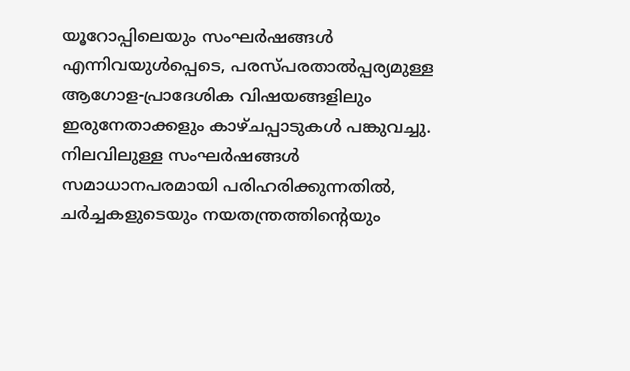യൂറോപ്പിലെയും സംഘർഷങ്ങൾ എന്നിവയുൾപ്പെടെ, പരസ്പരതാൽപ്പര്യമുള്ള ആഗോള-പ്രാദേശിക വിഷയങ്ങളിലും ഇരുനേതാക്കളും കാഴ്ചപ്പാടുകൾ പങ്കുവച്ചു. നിലവിലുള്ള സംഘർഷങ്ങൾ സമാധാനപരമായി പരിഹരിക്കുന്നതിൽ, ചർച്ചകളുടെയും നയതന്ത്രത്തിന്റെയും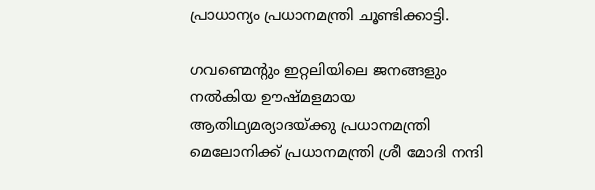പ്രാധാന്യം പ്രധാനമന്ത്രി ചൂണ്ടിക്കാട്ടി.

ഗവണ്മെന്റും ഇറ്റലിയിലെ ജനങ്ങളും നൽകിയ ഊഷ്മളമായ ആതിഥ്യമര്യാദയ്ക്കു പ്രധാനമന്ത്രി മെലോനിക്ക് പ്രധാനമന്ത്രി ശ്രീ മോദി നന്ദി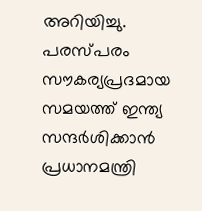അറിയിച്ചു. പരസ്പരം സൗകര്യപ്രദമായ സമയത്ത് ഇന്ത്യ സന്ദർശിക്കാൻ പ്രധാനമന്ത്രി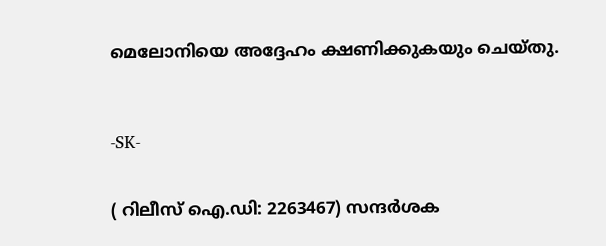മെലോനിയെ അദ്ദേഹം ക്ഷണിക്കുകയും ചെയ്തു.



-SK-


( റിലീസ് ഐ.ഡി: 2263467) സന്ദര്‍ശക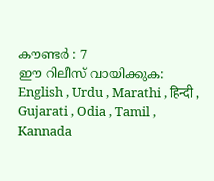കൗണ്ടര്‍ : 7
ഈ റിലീസ് വായിക്കുക: English , Urdu , Marathi , हिन्दी , Gujarati , Odia , Tamil , Kannada